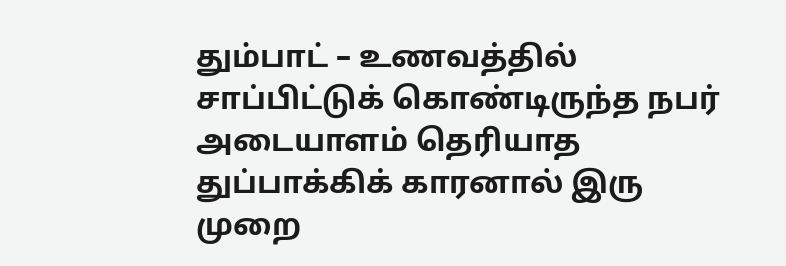தும்பாட் – உணவத்தில் சாப்பிட்டுக் கொண்டிருந்த நபர் அடையாளம் தெரியாத துப்பாக்கிக் காரனால் இரு முறை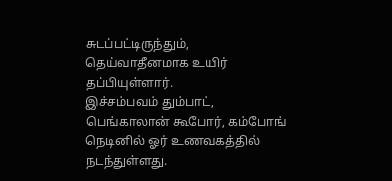சுடப்பட்டிருந்தும், தெய்வாதீனமாக உயிர் தப்பியுள்ளார்.
இச்சம்பவம் தும்பாட், பெங்காலான் கூபோர், கம்போங் நெடினில் ஓர் உணவகத்தில் நடந்துள்ளது.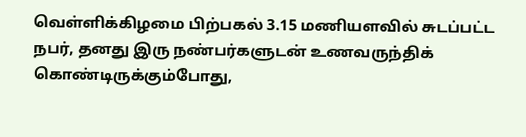வெள்ளிக்கிழமை பிற்பகல் 3.15 மணியளவில் சுடப்பட்ட நபர், தனது இரு நண்பர்களுடன் உணவருந்திக் கொண்டிருக்கும்போது,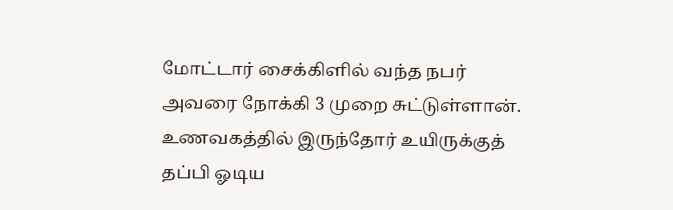மோட்டார் சைக்கிளில் வந்த நபர் அவரை நோக்கி 3 முறை சுட்டுள்ளான்.
உணவகத்தில் இருந்தோர் உயிருக்குத் தப்பி ஓடிய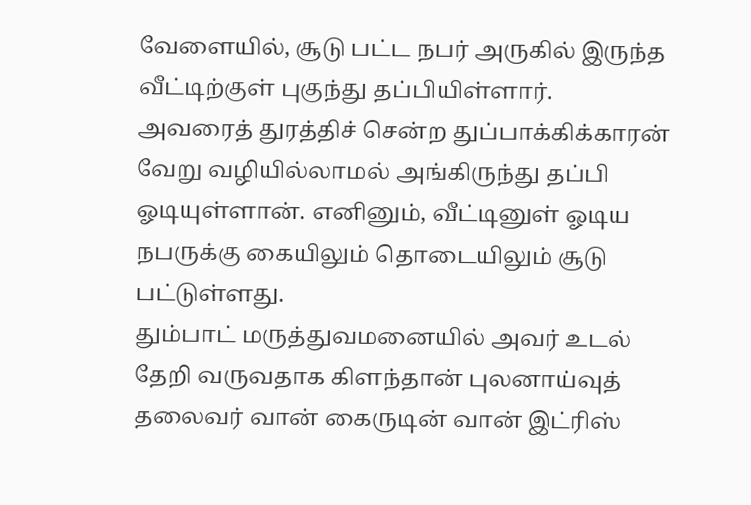வேளையில், சூடு பட்ட நபர் அருகில் இருந்த வீட்டிற்குள் புகுந்து தப்பியிள்ளார்.
அவரைத் துரத்திச் சென்ற துப்பாக்கிக்காரன் வேறு வழியில்லாமல் அங்கிருந்து தப்பி ஓடியுள்ளான். எனினும், வீட்டினுள் ஓடிய நபருக்கு கையிலும் தொடையிலும் சூடு பட்டுள்ளது.
தும்பாட் மருத்துவமனையில் அவர் உடல் தேறி வருவதாக கிளந்தான் புலனாய்வுத் தலைவர் வான் கைருடின் வான் இட்ரிஸ்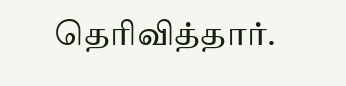தெரிவித்தார்.